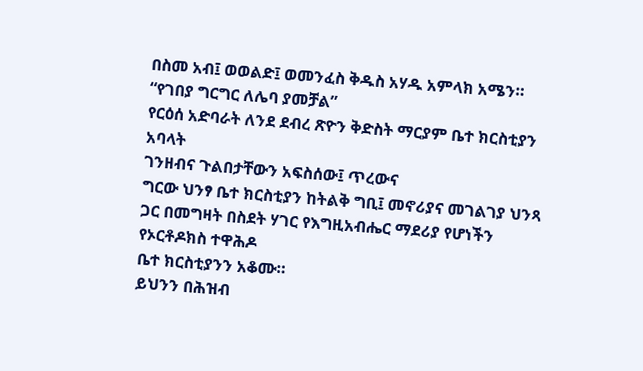በስመ አብ፤ ወወልድ፤ ወመንፈስ ቅዱስ አሃዱ አምላክ አሜን።
“የገበያ ግርግር ለሌባ ያመቻል”
የርዕሰ አድባራት ለንደ ደብረ ጽዮን ቅድስት ማርያም ቤተ ክርስቲያን አባላት
ገንዘብና ጉልበታቸውን አፍስሰው፤ ጥረውና
ግርው ህንፃ ቤተ ክርስቲያን ከትልቅ ግቢ፤ መኖሪያና መገልገያ ህንጻ ጋር በመግዛት በስደት ሃገር የእግዚአብሔር ማደሪያ የሆነችን የኦርቶዶክስ ተዋሕዶ
ቤተ ክርስቲያንን አቆሙ።
ይህንን በሕዝብ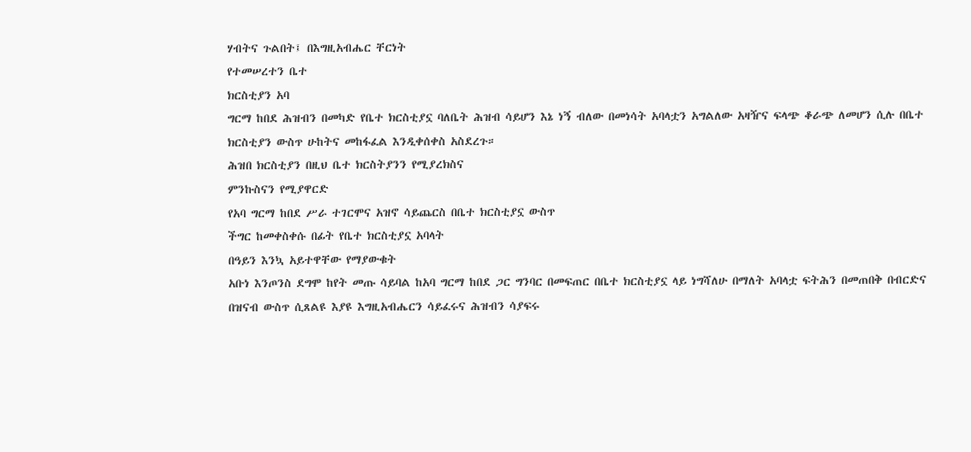ሃብትና ጉልበት፤ በእግዚአብሔር ቸርነት
የተመሠረተን ቤተ
ክርስቲያን አባ
ግርማ ከበደ ሕዝብን በመካድ የቤተ ክርስቲያኗ ባለቤት ሕዝብ ሳይሆን እኔ ነኝ ብለው በመነሳት አባላቷን አግልለው አዛዥና ፍላጭ ቆራጭ ለመሆን ሲሉ በቤተ ክርስቲያን ውስጥ ሁከትና መከፋፈል እንዲቀሰቀስ አስደረጉ።
ሕዝበ ክርስቲያን በዚህ ቤተ ክርስትያንን የሚያረክስና
ምንኩስናን የሚያዋርድ
የአባ ግርማ ከበደ ሥራ ተገርሞና አዝኖ ሳይጨርስ በቤተ ክርስቲያኗ ውስጥ
ችግር ከመቀስቀሱ በፊት የቤተ ክርስቲያኗ አባላት
በዓይን እንኳ አይተዋቸው የማያውቁት
አቡነ እንጦንስ ደግሞ ከየት መጡ ሳይባል ከአባ ግርማ ከበደ ጋር ግንባር በመፍጠር በቤተ ክርስቲያኗ ላይ ነግሻለሁ በማለት አባላቷ ፍትሕን በመጠበቅ በብርድና በዝናብ ውስጥ ሲጸልዩ እያዩ እግዚአብሔርን ሳይፈሩና ሕዝብን ሳያፍሩ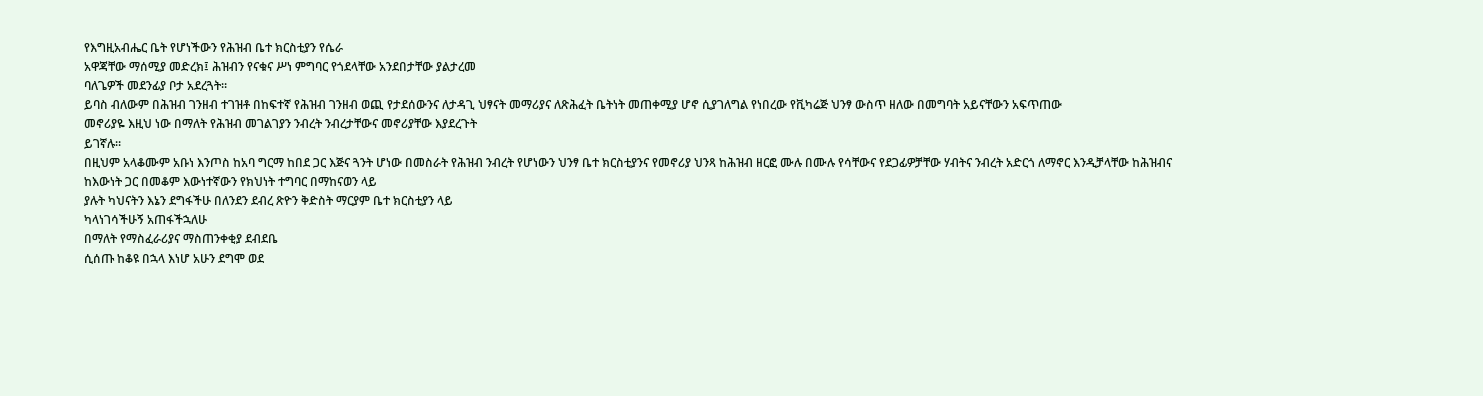የእግዚአብሔር ቤት የሆነችውን የሕዝብ ቤተ ክርስቲያን የሴራ
አዋጃቸው ማሰሚያ መድረክ፤ ሕዝብን የናቁና ሥነ ምግባር የጎደላቸው አንደበታቸው ያልታረመ
ባለጌዎች መደንፊያ ቦታ አደረጓት።
ይባስ ብለውም በሕዝብ ገንዘብ ተገዝቶ በከፍተኛ የሕዝብ ገንዘብ ወጪ የታደሰውንና ለታዳጊ ህፃናት መማሪያና ለጽሕፈት ቤትነት መጠቀሚያ ሆኖ ሲያገለግል የነበረው የቪካሬጅ ህንፃ ውስጥ ዘለው በመግባት አይናቸውን አፍጥጠው
መኖሪያዬ እዚህ ነው በማለት የሕዝብ መገልገያን ንብረት ንብረታቸውና መኖሪያቸው እያደረጉት
ይገኛሉ።
በዚህም አላቆሙም አቡነ እንጦስ ከአባ ግርማ ከበደ ጋር እጅና ጓንት ሆነው በመስራት የሕዝብ ንብረት የሆነውን ህንፃ ቤተ ክርስቲያንና የመኖሪያ ህንጻ ከሕዝብ ዘርፎ ሙሉ በሙሉ የሳቸውና የደጋፊዎቻቸው ሃብትና ንብረት አድርጎ ለማኖር እንዲቻላቸው ከሕዝብና
ከእውነት ጋር በመቆም እውነተኛውን የክህነት ተግባር በማከናወን ላይ
ያሉት ካህናትን እኔን ደግፋችሁ በለንደን ደብረ ጽዮን ቅድስት ማርያም ቤተ ክርስቲያን ላይ
ካላነገሳችሁኝ አጠፋችኋለሁ
በማለት የማስፈራሪያና ማስጠንቀቂያ ደብደቤ
ሲሰጡ ከቆዩ በኋላ እነሆ አሁን ደግሞ ወደ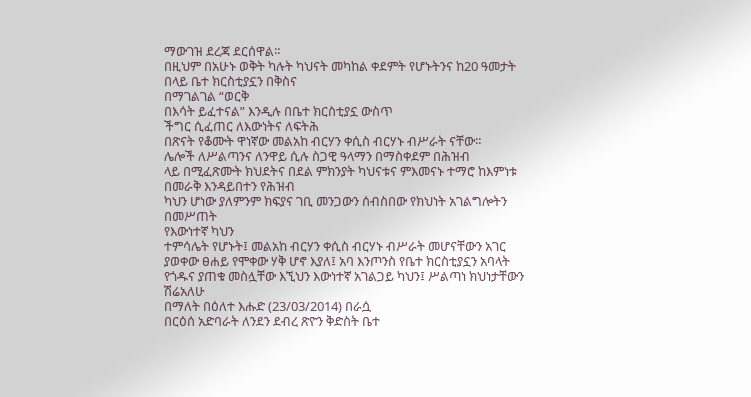ማውገዝ ደረጃ ደርሰዋል።
በዚህም በአሁኑ ወቅት ካሉት ካህናት መካከል ቀደምት የሆኑትንና ከ20 ዓመታት በላይ ቤተ ክርስቲያኗን በቅስና
በማገልገል “ወርቅ
በእሳት ይፈተናል” እንዲሉ በቤተ ክርስቲያኗ ውስጥ
ችግር ሲፈጠር ለእውነትና ለፍትሕ
በጽናት የቆሙት ዋነኛው መልአከ ብርሃን ቀሲስ ብርሃኑ ብሥራት ናቸው።
ሌሎች ለሥልጣንና ለንዋይ ሲሉ ስጋዊ ዓላማን በማስቀደም በሕዝብ
ላይ በሚፈጽሙት ክህደትና በደል ምክንያት ካህናቱና ምእመናኑ ተማሮ ከእምነቱ በመራቅ እንዳይበተን የሕዝብ
ካህን ሆነው ያለምንም ክፍያና ገቢ መንጋውን ሰብስበው የክህነት አገልግሎትን በመሥጠት
የእውነተኛ ካህን
ተምሳሌት የሆኑት፤ መልአከ ብርሃን ቀሲስ ብርሃኑ ብሥራት መሆናቸውን አገር ያወቀው ፀሐይ የሞቀው ሃቅ ሆኖ እያለ፤ አባ እንጦንስ የቤተ ክርስቲያኗን አባላት
የጎዱና ያጠቁ መስሏቸው እኚህን እውነተኛ አገልጋይ ካህን፤ ሥልጣነ ክህነታቸውን ሽሬአለሁ
በማለት በዕለተ እሑድ (23/03/2014) በራሷ
በርዕሰ አድባራት ለንደን ደብረ ጽዮን ቅድስት ቤተ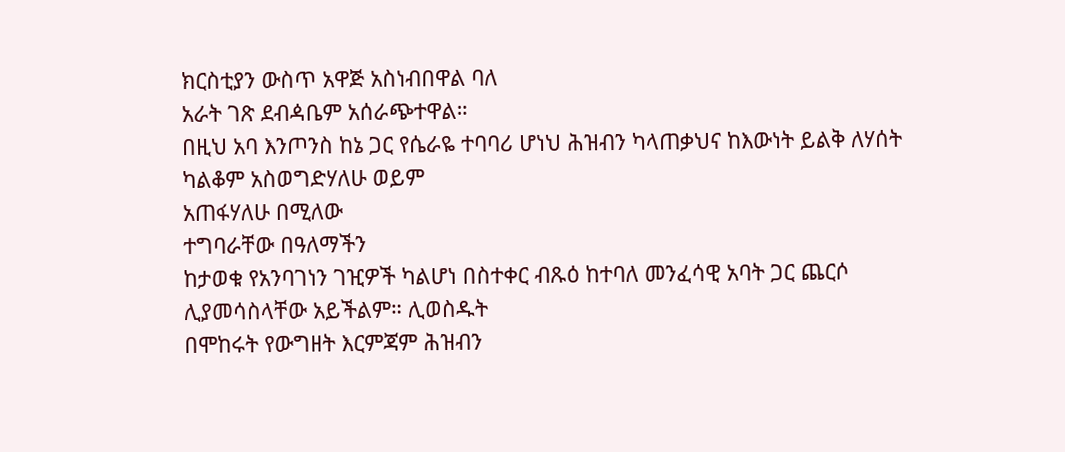ክርስቲያን ውስጥ አዋጅ አስነብበዋል ባለ
አራት ገጽ ደብዻቤም አሰራጭተዋል።
በዚህ አባ እንጦንስ ከኔ ጋር የሴራዬ ተባባሪ ሆነህ ሕዝብን ካላጠቃህና ከእውነት ይልቅ ለሃሰት ካልቆም አስወግድሃለሁ ወይም
አጠፋሃለሁ በሚለው
ተግባራቸው በዓለማችን
ከታወቁ የአንባገነን ገዢዎች ካልሆነ በስተቀር ብጹዕ ከተባለ መንፈሳዊ አባት ጋር ጨርሶ ሊያመሳስላቸው አይችልም። ሊወስዱት
በሞከሩት የውግዘት እርምጃም ሕዝብን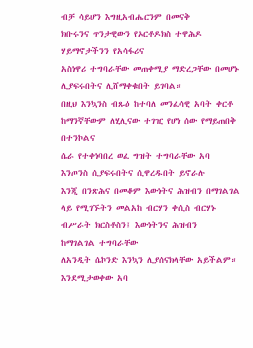ብቻ ሳይሆን እግዚአብሔርንም በመናቅ
ክቡሩንና ጥንታዊውን የኦርቶዶክስ ተዋሕዶ
ሃይማኖታችንን የአሳፋሪና
አስነዋሪ ተግባራቸው መጠቀሚያ ማድረጋቸው በመሆኑ ሊያፍሩበትና ሊሸማቀቁበት ይገባል።
በዚህ እንኳንስ ብጹዕ ከተባለ መንፈሳዊ አባት ቀርቶ ከማንኛቸውም ለሂሊናው ተገዢ የሆነ ሰው የማይጠበቅ በተንኮልና
ሴራ የተቀነባበረ ወፈ ግዝት ተግባራቸው አባ
እንጦንስ ሲያፍሩበትና ሲዋረዱበት ይኖራሉ
እንጂ በንጽሕና በመቆም እውነትና ሕዝብን በማገልገል ላይ የሚገኙትን መልአከ ብርሃን ቀሲስ ብርሃኑ ብሥራት ክርስቶስን፤ እውነትንና ሕዝብን
ከማገልገል ተግባራቸው
ለአንዲት ሴኮንድ እንኳን ሊያሰናክላቸው አይችልም።
እንደሚታወቀው አባ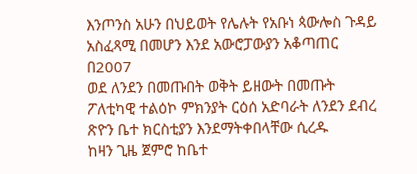እንጦንስ አሁን በህይወት የሌሉት የአቡነ ጳውሎስ ጉዳይ አስፈጻሚ በመሆን እንደ አውሮፓውያን አቆጣጠር በ2007
ወደ ለንደን በመጡበት ወቅት ይዘውት በመጡት ፖለቲካዊ ተልዕኮ ምክንያት ርዕሰ አድባራት ለንደን ደብረ ጽዮን ቤተ ክርስቲያን እንደማትቀበላቸው ሲረዱ
ከዛን ጊዜ ጀምሮ ከቤተ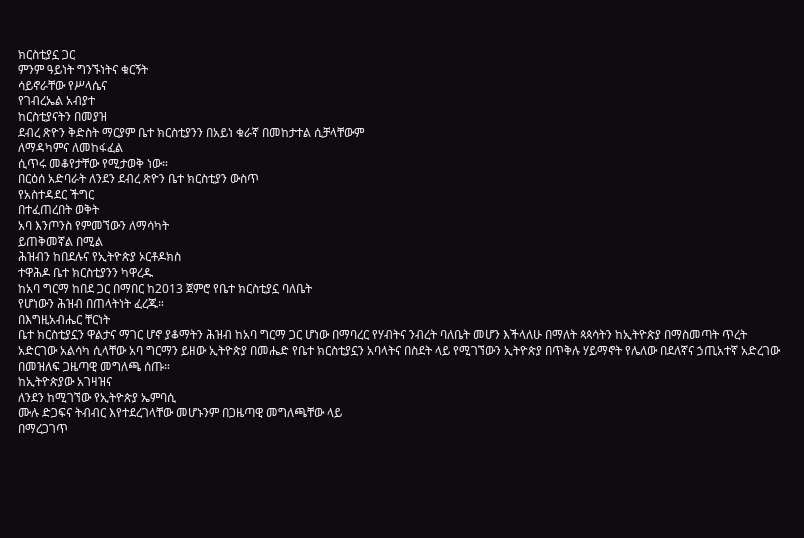ክርስቲያኗ ጋር
ምንም ዓይነት ግንኙነትና ቁርኝት
ሳይኖራቸው የሥላሴና
የገብረኤል አብያተ
ከርስቲያናትን በመያዝ
ደብረ ጽዮን ቅድስት ማርያም ቤተ ክርስቲያንን በአይነ ቁራኛ በመከታተል ሲቻላቸውም
ለማዳካምና ለመከፋፈል
ሲጥሩ መቆየታቸው የሚታወቅ ነው።
በርዕሰ አድባራት ለንደን ደብረ ጽዮን ቤተ ክርስቲያን ውስጥ
የአስተዳደር ችግር
በተፈጠረበት ወቅት
አባ እንጦንስ የምመኘውን ለማሳካት
ይጠቅመኛል በሚል
ሕዝብን ከበደሉና የኢትዮጵያ ኦርቶዶክስ
ተዋሕዶ ቤተ ክርስቲያንን ካዋረዱ
ከአባ ግርማ ከበደ ጋር በማበር ከ2013 ጀምሮ የቤተ ክርስቲያኗ ባለቤት
የሆነውን ሕዝብ በጠላትነት ፈረጁ።
በእግዚአብሔር ቸርነት
ቤተ ክርስቲያኗን ዋልታና ማገር ሆኖ ያቆማትን ሕዝብ ከአባ ግርማ ጋር ሆነው በማባረር የሃብትና ንብረት ባለቤት መሆን እችላለሁ በማለት ጳጳሳትን ከኢትዮጵያ በማስመጣት ጥረት
አድርገው አልሳካ ሲላቸው አባ ግርማን ይዘው ኢትዮጵያ በመሔድ የቤተ ክርስቲያኗን አባላትና በስደት ላይ የሚገኘውን ኢትዮጵያ በጥቅሉ ሃይማኖት የሌለው በደለኛና ኃጢአተኛ አድረገው በመዝለፍ ጋዜጣዊ መግለጫ ሰጡ።
ከኢትዮጵያው አገዛዝና
ለንደን ከሚገኘው የኢትዮጵያ ኤምባሲ
ሙሉ ድጋፍና ትብብር እየተደረገላቸው መሆኑንም በጋዜጣዊ መግለጫቸው ላይ
በማረጋገጥ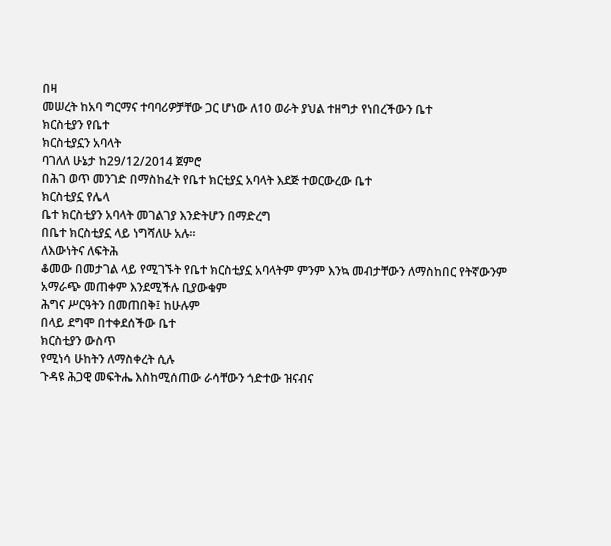በዛ
መሠረት ከአባ ግርማና ተባባሪዎቻቸው ጋር ሆነው ለ10 ወራት ያህል ተዘግታ የነበረችውን ቤተ
ክርስቲያን የቤተ
ክርስቲያኗን አባላት
ባገለለ ሁኔታ ከ29/12/2014 ጀምሮ
በሕገ ወጥ መንገድ በማስከፈት የቤተ ክርቲያኗ አባላት እደጅ ተወርውረው ቤተ
ክርስቲያኗ የሌላ
ቤተ ክርስቲያን አባላት መገልገያ እንድትሆን በማድረግ
በቤተ ክርስቲያኗ ላይ ነግሻለሁ አሉ።
ለእውነትና ለፍትሕ
ቆመው በመታገል ላይ የሚገኙት የቤተ ክርስቲያኗ አባላትም ምንም እንኳ መብታቸውን ለማስከበር የትኛውንም
አማራጭ መጠቀም እንደሚችሉ ቢያውቁም
ሕግና ሥርዓትን በመጠበቅ፤ ከሁሉም
በላይ ደግሞ በተቀደሰችው ቤተ
ክርስቲያን ውስጥ
የሚነሳ ሁከትን ለማስቀረት ሲሉ
ጉዳዩ ሕጋዊ መፍትሔ እስከሚሰጠው ራሳቸውን ጎድተው ዝናብና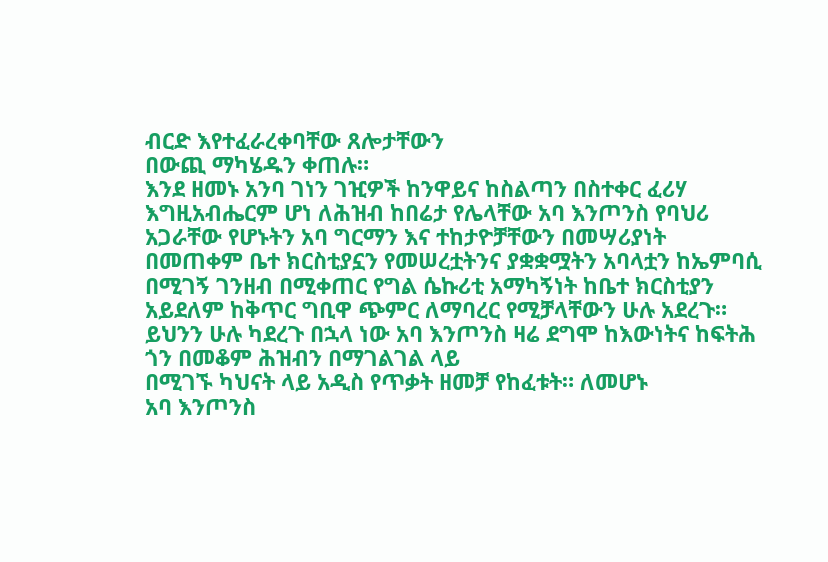ብርድ እየተፈራረቀባቸው ጸሎታቸውን
በውጪ ማካሄዱን ቀጠሉ።
እንደ ዘመኑ አንባ ገነን ገዢዎች ከንዋይና ከስልጣን በስተቀር ፈሪሃ እግዚአብሔርም ሆነ ለሕዝብ ከበሬታ የሌላቸው አባ እንጦንስ የባህሪ አጋራቸው የሆኑትን አባ ግርማን እና ተከታዮቻቸውን በመሣሪያነት
በመጠቀም ቤተ ክርስቲያኗን የመሠረቷትንና ያቋቋሟትን አባላቷን ከኤምባሲ በሚገኝ ገንዘብ በሚቀጠር የግል ሴኩሪቲ አማካኝነት ከቤተ ክርስቲያን አይደለም ከቅጥር ግቢዋ ጭምር ለማባረር የሚቻላቸውን ሁሉ አደረጉ።
ይህንን ሁሉ ካደረጉ በኋላ ነው አባ እንጦንስ ዛሬ ደግሞ ከእውነትና ከፍትሕ ጎን በመቆም ሕዝብን በማገልገል ላይ
በሚገኙ ካህናት ላይ አዲስ የጥቃት ዘመቻ የከፈቱት። ለመሆኑ
አባ እንጦንስ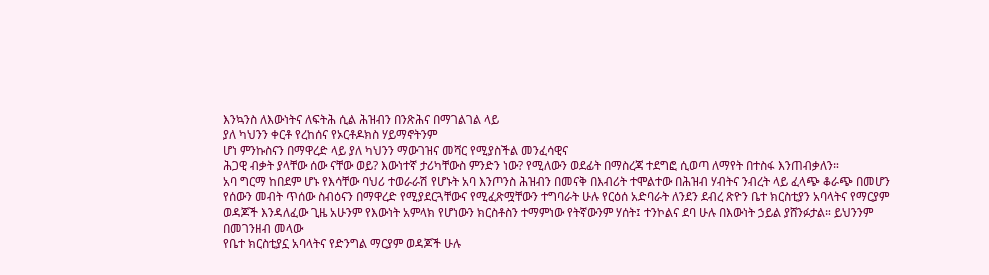እንኳንስ ለእውነትና ለፍትሕ ሲል ሕዝብን በንጽሕና በማገልገል ላይ
ያለ ካህንን ቀርቶ የረከሰና የኦርቶዶክስ ሃይማኖትንም
ሆነ ምንኩስናን በማዋረድ ላይ ያለ ካህንን ማውገዝና መሻር የሚያስችል መንፈሳዊና
ሕጋዊ ብቃት ያላቸው ሰው ናቸው ወይ? እውነተኛ ታሪካቸውስ ምንድን ነው? የሚለውን ወደፊት በማስረጃ ተደግፎ ሲወጣ ለማየት በተስፋ እንጠብቃለን።
አባ ግርማ ከበደም ሆኑ የእሳቸው ባህሪ ተወራራሽ የሆኑት አባ እንጦንስ ሕዝብን በመናቅ በእብሪት ተሞልተው በሕዝብ ሃብትና ንብረት ላይ ፈላጭ ቆራጭ በመሆን የሰውን መብት ጥሰው ስብዕናን በማዋረድ የሚያደርጓቸውና የሚፈጽሟቸውን ተግባራት ሁሉ የርዕሰ አድባራት ለንደን ደብረ ጽዮን ቤተ ክርስቲያን አባላትና የማርያም ወዳጆች እንዳለፈው ጊዜ አሁንም የእውነት አምላክ የሆነውን ክርስቶስን ተማምነው የትኛውንም ሃሰት፤ ተንኮልና ደባ ሁሉ በእውነት ኃይል ያሸንፉታል። ይህንንም
በመገንዘብ መላው
የቤተ ክርስቲያኗ አባላትና የድንግል ማርያም ወዳጆች ሁሉ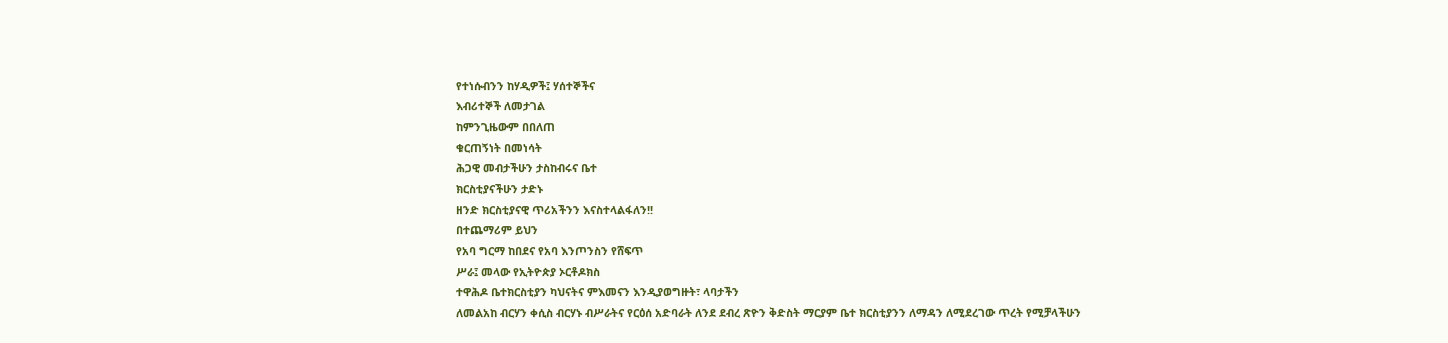የተነሱብንን ከሃዲዎች፤ ሃሰተኞችና
እብሪተኞች ለመታገል
ከምንጊዜውም በበለጠ
ቁርጠኝነት በመነሳት
ሕጋዊ መብታችሁን ታስከብሩና ቤተ
ክርስቲያናችሁን ታድኑ
ዘንድ ክርስቲያናዊ ጥሪአችንን እናስተላልፋለን!!
በተጨማሪም ይህን
የአባ ግርማ ከበደና የአባ እንጦንስን የሸፍጥ
ሥራ፤ መላው የኢትዮጵያ ኦርቶዶክስ
ተዋሕዶ ቤተክርስቲያን ካህናትና ምእመናን እንዲያወግዙት፣ ላባታችን
ለመልአከ ብርሃን ቀሲስ ብርሃኑ ብሥራትና የርዕሰ አድባራት ለንደ ደብረ ጽዮን ቅድስት ማርያም ቤተ ክርስቲያንን ለማዳን ለሚደረገው ጥረት የሚቻላችሁን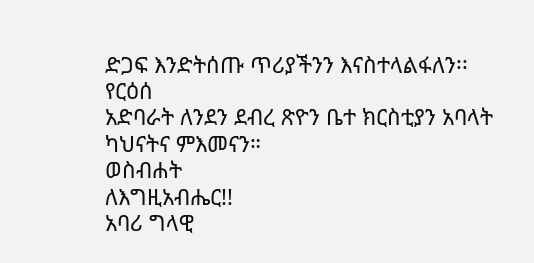ድጋፍ እንድትሰጡ ጥሪያችንን እናስተላልፋለን፡፡
የርዕሰ
አድባራት ለንደን ደብረ ጽዮን ቤተ ክርስቲያን አባላት ካህናትና ምእመናን።
ወስብሐት
ለእግዚአብሔር!!
አባሪ ግላዊ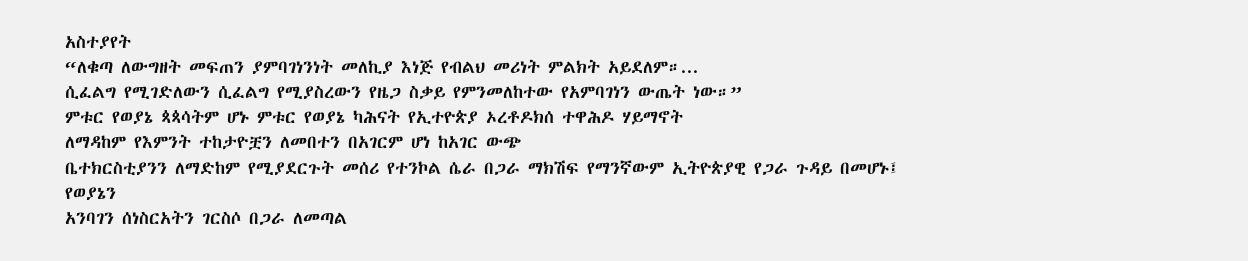አስተያየት
“ለቁጣ ለውግዘት መፍጠን ያምባገነንነት መለኪያ እነጅ የብልህ መሪነት ምልክት አይደለም።...
ሲፈልግ የሚገድለውን ሲፈልግ የሚያስረውን የዜጋ ስቃይ የምንመለከተው የአምባገነን ውጤት ነው።”
ምቱር የወያኔ ጳጳሳትም ሆኑ ምቱር የወያኔ ካሕናት የኢተዮጵያ ኦረቶዶክሰ ተዋሕዶ ሃይማኖት
ለማዳከም የእምንት ተከታዮቿን ለመበተን በአገርም ሆነ ከአገር ውጭ
ቤተክርስቲያንን ለማድከም የሚያደርጉት መሰሪ የተንኮል ሴራ በጋራ ማክሽፍ የማንኛውም ኢትዮጵያዊ የጋራ ጉዳይ በመሆኑ፤ የወያኔን
አንባገን ሰነስርአትን ገርስሶ በጋራ ለመጣል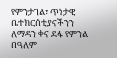የምንታገል፣ ጥነታዊ ቤተክርሰቲያናችንን ለማዳን ቀና ደፋ የምንል በዓለም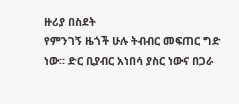ዙሪያ በስደት
የምንገኝ ዜጎች ሁሉ ትብብር መፍጠር ግድ ነው። ድር ቢያብር አነበሳ ያስር ነውና በጋራ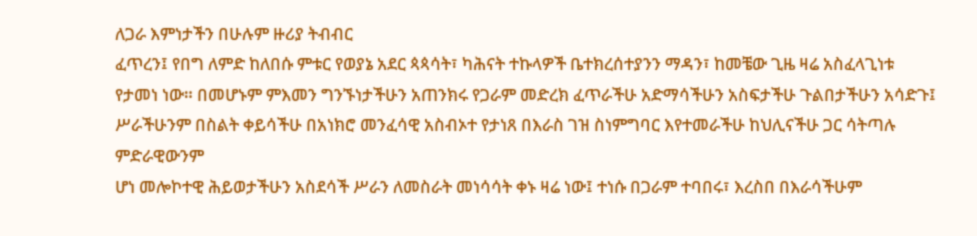ለጋራ እምነታችን በሁሉም ዙሪያ ትብብር
ፈጥረን፤ የበግ ለምድ ከለበሱ ምቱር የወያኔ አደር ጳጳሳት፣ ካሕናት ተኩላዎች ቤተክረሰተያንን ማዳን፣ ከመቼው ጊዜ ዛሬ አስፈላጊነቱ
የታመነ ነው። በመሆኑም ምእመን ግንኙነታችሁን አጠንክሩ የጋራም መድረክ ፈጥራችሁ አድማሳችሁን አስፍታችሁ ጉልበታችሁን አሳድጉ፤
ሥራችሁንም በስልት ቀይሳችሁ በአነክሮ መንፈሳዊ አስብኦተ የታነጸ በእራስ ገዝ ስነምግባር እየተመራችሁ ከህሊናችሁ ጋር ሳትጣሉ ምድራዊውንም
ሆነ መሎኮተዊ ሕይወታችሁን አስደሳች ሥራን ለመስራት መነሳሳት ቀኑ ዛሬ ነው፤ ተነሱ በጋራም ተባበሩ፣ እረስበ በእራሳችሁም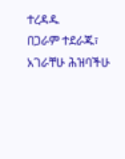ተረዳዱ
በጋራም ተደራጁ፣ አገራቸሁ ሕዝባችሁ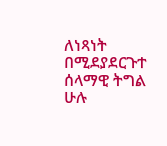ለነጻነት በሚደያደርጉተ ሰላማዊ ትግል ሁሉ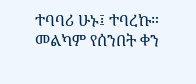ተባባሪ ሁኑ፤ ተባረኩ።
መልካም የሰንበት ቀን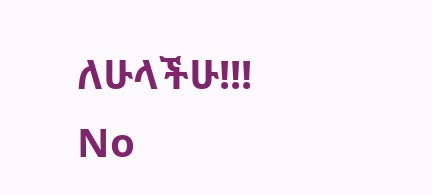ለሁላችሁ!!!
No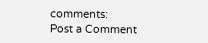comments:
Post a Comment